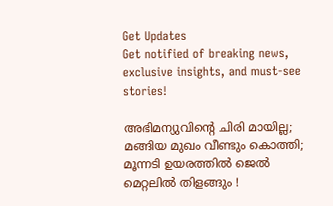Get Updates
Get notified of breaking news, exclusive insights, and must-see stories!

അഭിമന്യുവിന്റെ ചിരി മായില്ല; മങ്ങിയ മുഖം വീണ്ടും കൊത്തി; മൂന്നടി ഉയരത്തിൽ ജെൽ മെറ്റലിൽ തിളങ്ങും !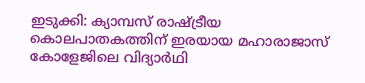ഇടുക്കി: ക്യാമ്പസ് രാഷ്ട്രീയ കൊലപാതകത്തിന് ഇരയായ മഹാരാജാസ് കോളേജിലെ വിദ്യാർഥി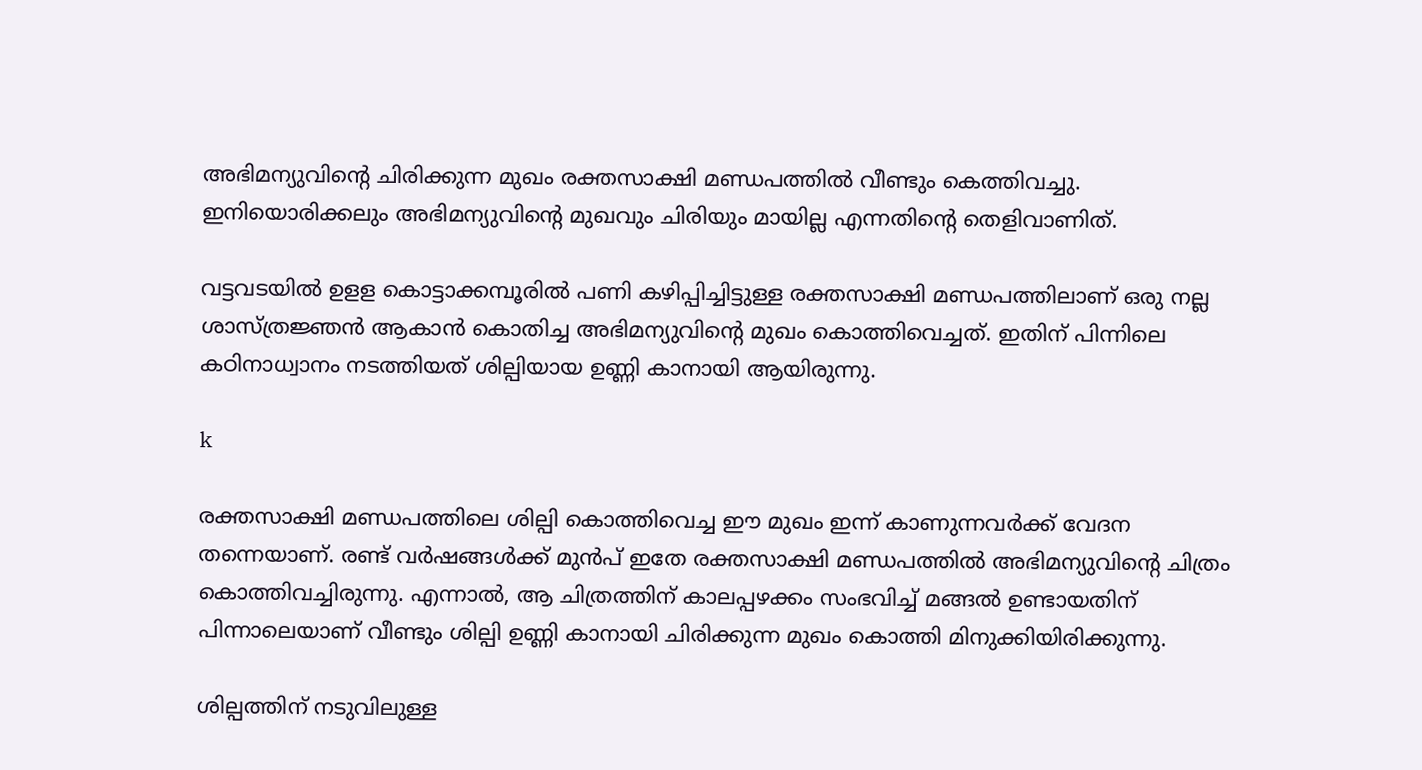അഭിമന്യുവിന്റെ ചിരിക്കുന്ന മുഖം രക്തസാക്ഷി മണ്ഡപത്തിൽ വീണ്ടും കെത്തിവച്ചു. ഇനിയൊരിക്കലും അഭിമന്യുവിന്റെ മുഖവും ചിരിയും മായില്ല എന്നതിന്റെ തെളിവാണിത്.

വട്ടവടയിൽ ഉളള കൊട്ടാക്കമ്പൂരിൽ പണി കഴിപ്പിച്ചിട്ടുള്ള രക്തസാക്ഷി മണ്ഡപത്തിലാണ് ഒരു നല്ല ശാസ്ത്രജ്ഞൻ ആകാൻ കൊതിച്ച അഭിമന്യുവിന്റെ മുഖം കൊത്തിവെച്ചത്. ഇതിന് പിന്നിലെ കഠിനാധ്വാനം നടത്തിയത് ശില്പിയായ ഉണ്ണി കാനായി ആയിരുന്നു.

k

രക്തസാക്ഷി മണ്ഡപത്തിലെ ശില്പി കൊത്തിവെച്ച ഈ മുഖം ഇന്ന് കാണുന്നവർക്ക് വേദന തന്നെയാണ്. രണ്ട് വർഷങ്ങൾക്ക് മുൻപ് ഇതേ രക്തസാക്ഷി മണ്ഡപത്തിൽ അഭിമന്യുവിന്റെ ചിത്രം കൊത്തിവച്ചിരുന്നു. എന്നാൽ, ആ ചിത്രത്തിന് കാലപ്പഴക്കം സംഭവിച്ച് മങ്ങൽ ഉണ്ടായതിന് പിന്നാലെയാണ് വീണ്ടും ശില്പി ഉണ്ണി കാനായി ചിരിക്കുന്ന മുഖം കൊത്തി മിനുക്കിയിരിക്കുന്നു.

ശില്പത്തിന് നടുവിലുള്ള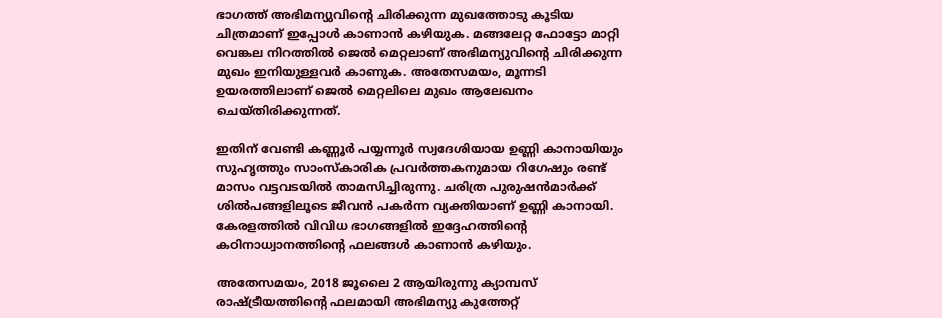ഭാഗത്ത് അഭിമന്യുവിന്റെ ചിരിക്കുന്ന മുഖത്തോടു കൂടിയ ചിത്രമാണ് ഇപ്പോൾ കാണാൻ കഴിയുക. മങ്ങലേറ്റ ഫോട്ടോ മാറ്റി വെങ്കല നിറത്തിൽ ജെൽ മെറ്റലാണ് അഭിമന്യുവിന്റെ ചിരിക്കുന്ന മുഖം ഇനിയുള്ളവർ കാണുക. അതേസമയം, മൂന്നടി ഉയരത്തിലാണ് ജെൽ മെറ്റലിലെ മുഖം ആലേഖനം ചെയ്തിരിക്കുന്നത്.

ഇതിന് വേണ്ടി കണ്ണൂർ പയ്യന്നൂർ സ്വദേശിയായ ഉണ്ണി കാനായിയും സുഹൃത്തും സാംസ്കാരിക പ്രവർത്തകനുമായ റിഗേഷും രണ്ട് മാസം വട്ടവടയിൽ താമസിച്ചിരുന്നു. ചരിത്ര പുരുഷൻമാർക്ക് ശിൽപങ്ങളിലൂടെ ജീവൻ പകർന്ന വ്യക്തിയാണ് ഉണ്ണി കാനായി. കേരളത്തിൽ വിവിധ ഭാഗങ്ങളിൽ ഇദ്ദേഹത്തിന്റെ കഠിനാധ്വാനത്തിന്റെ ഫലങ്ങൾ കാണാൻ കഴിയും.

അതേസമയം, 2018 ജൂലൈ 2 ആയിരുന്നു ക്യാമ്പസ് രാഷ്ട്രീയത്തിന്റെ ഫലമായി അഭിമന്യു കുത്തേറ്റ്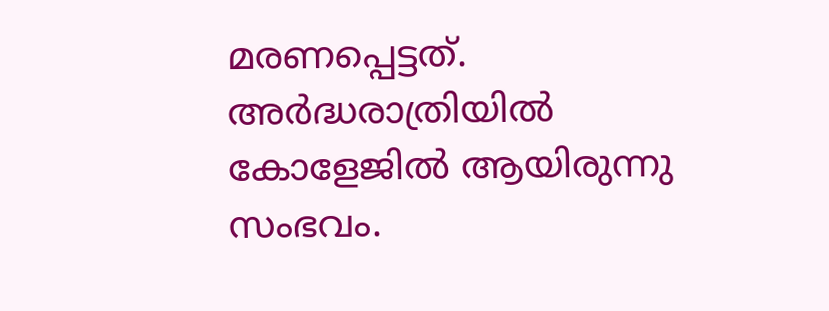മരണപ്പെട്ടത്. അർദ്ധരാത്രിയിൽ കോളേജിൽ ആയിരുന്നു സംഭവം.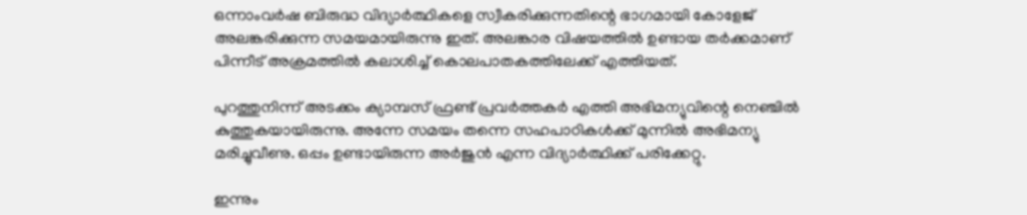ഒന്നാംവർഷ ബിരുദ്ധ വിദ്യാർത്ഥികളെ സ്വീകരിക്കുന്നതിന്റെ ഭാഗമായി കോളേജ് അലങ്കരിക്കുന്ന സമയമായിരുന്നു ഇത്. അലങ്കാര വിഷയത്തിൽ ഉണ്ടായ തർക്കമാണ് പിന്നീട് അക്രമത്തിൽ കലാശിച്ച് കൊലപാതകത്തിലേക്ക് എത്തിയത്.

പുറത്തുനിന്ന് അടക്കം ക്യാമ്പസ് ഫ്രണ്ട് പ്രവർത്തകർ എത്തി അഭിമന്യുവിന്റെ നെഞ്ചിൽ കുത്തുകയായിരുന്നു. അന്നേ സമയം തന്നെ സഹപാഠികൾക്ക് മുന്നിൽ അഭിമന്യു മരിച്ചുവീണു. ഒപ്പം ഉണ്ടായിരുന്ന അർജുൻ എന്ന വിദ്യാർത്ഥിക്ക് പരിക്കേറ്റു.

ഇന്നും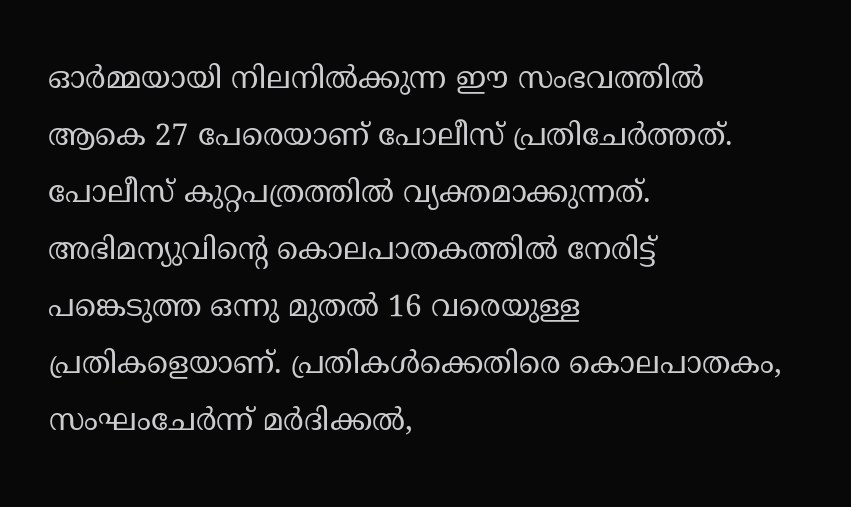ഓർമ്മയായി നിലനിൽക്കുന്ന ഈ സംഭവത്തിൽ ആകെ 27 പേരെയാണ് പോലീസ് പ്രതിചേർത്തത്. പോലീസ് കുറ്റപത്രത്തിൽ വ്യക്തമാക്കുന്നത്. അഭിമന്യുവിന്റെ കൊലപാതകത്തിൽ നേരിട്ട് പങ്കെടുത്ത ഒന്നു മുതൽ 16 വരെയുള്ള പ്രതികളെയാണ്. പ്രതികൾക്കെതിരെ കൊലപാതകം, സംഘംചേര്‍ന്ന് മര്‍ദിക്കല്‍,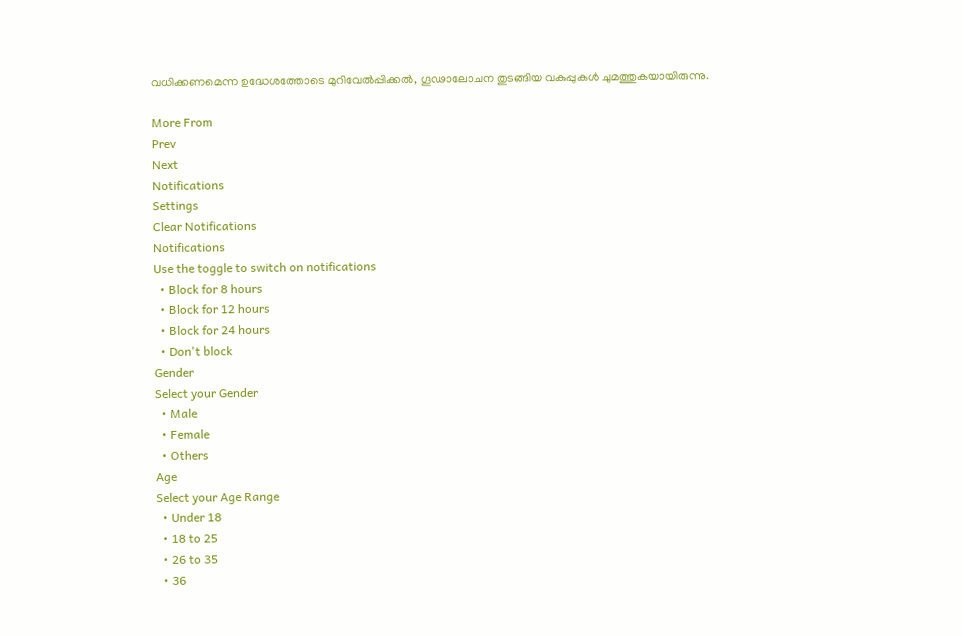വധിക്കണമെന്ന ഉദ്ധേശത്തോടെ മുറിവേല്‍പ്പിക്കല്‍, ഗൂഢാലോചന തുടങ്ങിയ വകുപ്പുകൾ ചുമത്തുകയായിരുന്നു.

More From
Prev
Next
Notifications
Settings
Clear Notifications
Notifications
Use the toggle to switch on notifications
  • Block for 8 hours
  • Block for 12 hours
  • Block for 24 hours
  • Don't block
Gender
Select your Gender
  • Male
  • Female
  • Others
Age
Select your Age Range
  • Under 18
  • 18 to 25
  • 26 to 35
  • 36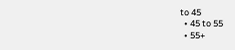to 45
  • 45 to 55
  • 55+